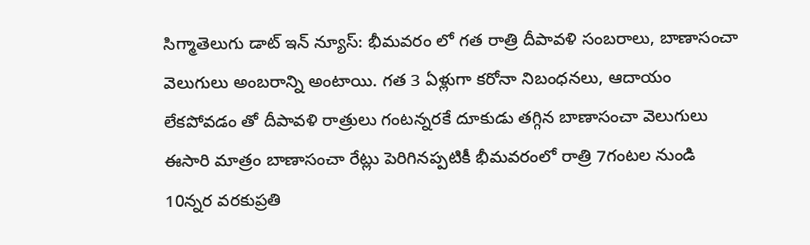సిగ్మాతెలుగు డాట్ ఇన్ న్యూస్: భీమవరం లో గత రాత్రి దీపావళి సంబరాలు, బాణాసంచా వెలుగులు అంబరాన్ని అంటాయి. గత 3 ఏళ్లుగా కరోనా నిబంధనలు, ఆదాయం లేకపోవడం తో దీపావళి రాత్రులు గంటన్నరకే దూకుడు తగ్గిన బాణాసంచా వెలుగులు ఈసారి మాత్రం బాణాసంచా రేట్లు పెరిగినప్పటికీ భీమవరంలో రాత్రి 7గంటల నుండి 10న్నర వరకుప్రతి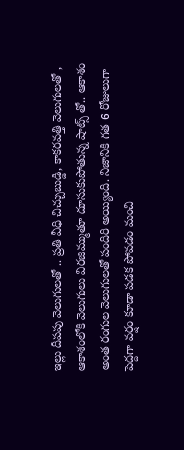ఇల్లు దీపపు వెలుగులతో .. ప్రతి వీధి చిచ్చుబుడ్డి, కాకరవత్తి వెలుగులతో , ఆకాశంలోకి వెలుగులు విరజిమ్ముతూ దూసుకుపోతున్న షాట్స్ తో.. ఆకాశం అంత రంగుల వెలుగులతో పందిరి అయ్యింది. నిజానికి గత 6 రోజులుగా పెద్దగా వర్షం కూడా పడక పోవడం మంచి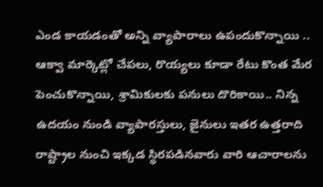ఎండ కాయడంతో అన్ని వ్యాపారాలు ఉపందుకొన్నాయి .. ఆక్వా మార్కెట్లో చేపలు, రొయ్యలు కూడా రేటు కొంత మేర పెంచుకొన్నాయి, శ్రామికులకు పనులు దొరికాయి.. నిన్న ఉదయం నుండి వ్యాపారస్తులు, జైనులు ఇతర ఉత్తరాది రాష్ట్రాల నుంచి ఇక్కడ స్థిరపడినవారు వారి ఆచారాలను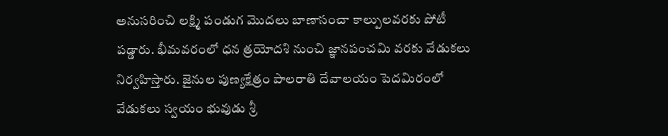అనుసరించి లక్ష్మి పండుగ మొదలు బాణాసంచా కాల్పులవరకు పోటీ పడ్డారు. భీమవరంలో ధన త్రయోదశి నుంచి జ్ఞానపంచమి వరకు వేడుకలు నిర్వహిస్తారు. జైనుల పుణ్యక్షేత్రం పాలరాతి దేవాలయం పెదమిరంలో వేడుకలు స్వయం భువుడు శ్రీ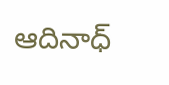ఆదినాధ్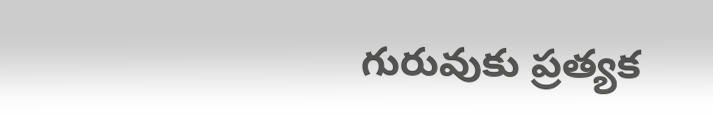గురువుకు ప్రత్యక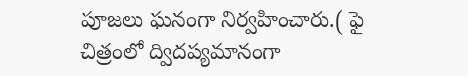పూజలు ఘనంగా నిర్వహించారు.( ఫై చిత్రంలో ద్విదప్యమానంగా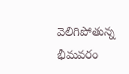వెలిగిపోతున్న భీమవరం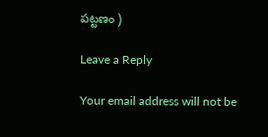పట్టణం )

Leave a Reply

Your email address will not be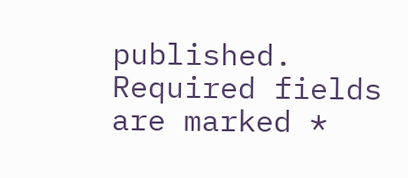published. Required fields are marked *